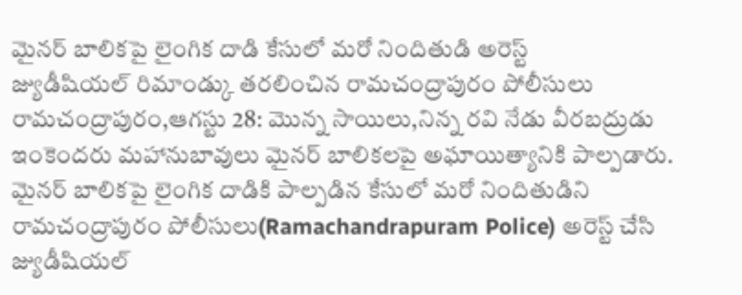మైనర్ బాలికపై లైంగిక దాడి కేసులో మరో నిందితుడి అరెస్ట్
జ్యుడీషియల్ రిమాండ్కు తరలించిన రామచంద్రాపురం పోలీసులు
రామచంద్రాపురం,ఆగస్టు 28: మొన్న సాయిలు,నిన్న రవి నేడు వీరబద్రుడు ఇంకెందరు మహానుబావులు మైనర్ బాలికలపై అఘాయిత్యానికి పాల్పడారు. మైనర్ బాలికపై లైంగిక దాడికి పాల్పడిన కేసులో మరో నిందితుడిని రామచంద్రాపురం పోలీసులు(Ramachandrapuram Police) అరెస్ట్ చేసి జ్యుడీషియల్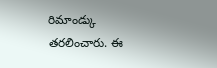రిమాండ్కు తరలించారు. ఈ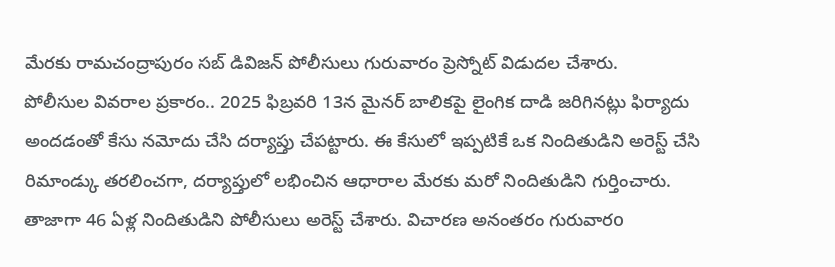మేరకు రామచంద్రాపురం సబ్ డివిజన్ పోలీసులు గురువారం ప్రెస్నోట్ విడుదల చేశారు.
పోలీసుల వివరాల ప్రకారం.. 2025 ఫిబ్రవరి 13న మైనర్ బాలికపై లైంగిక దాడి జరిగినట్లు ఫిర్యాదు అందడంతో కేసు నమోదు చేసి దర్యాప్తు చేపట్టారు. ఈ కేసులో ఇప్పటికే ఒక నిందితుడిని అరెస్ట్ చేసి రిమాండ్కు తరలించగా, దర్యాప్తులో లభించిన ఆధారాల మేరకు మరో నిందితుడిని గుర్తించారు. తాజాగా 46 ఏళ్ల నిందితుడిని పోలీసులు అరెస్ట్ చేశారు. విచారణ అనంతరం గురువారo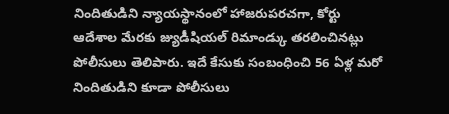నిందితుడిని న్యాయస్థానంలో హాజరుపరచగా, కోర్టు ఆదేశాల మేరకు జ్యుడీషియల్ రిమాండ్కు తరలించినట్లు పోలీసులు తెలిపారు. ఇదే కేసుకు సంబంధించి 56 ఏళ్ల మరో నిందితుడిని కూడా పోలీసులు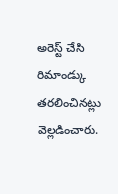అరెస్ట్ చేసి రిమాండ్కు తరలించినట్లు వెల్లడించారు.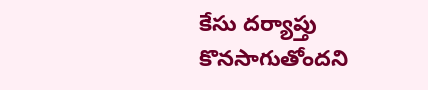కేసు దర్యాప్తు కొనసాగుతోందని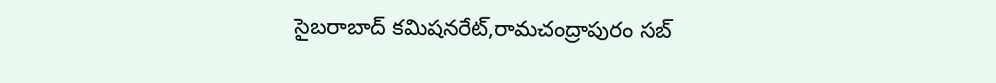సైబరాబాద్ కమిషనరేట్,రామచంద్రాపురం సబ్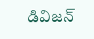డివిజన్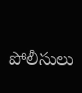పోలీసులు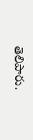తెలిపారు.